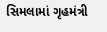સિમલામાં ગૃહમંત્રી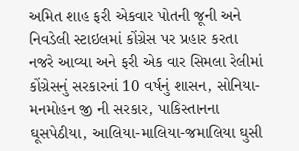અમિત શાહ ફરી એકવાર પોતની જૂની અને નિવડેલી સ્ટાઇલમાં કોંગ્રેસ પર પ્રહાર કરતા નજરે આવ્યા અને ફરી એક વાર સિમલા રેલીમાં કોંગ્રેસનું સરકારનાં 10 વર્ષનું શાસન, સોનિયા-મનમોહન જી ની સરકાર, પાકિસ્તાનના ઘૂસપેઠીયા, આલિયા-માલિયા-જમાલિયા ઘુસી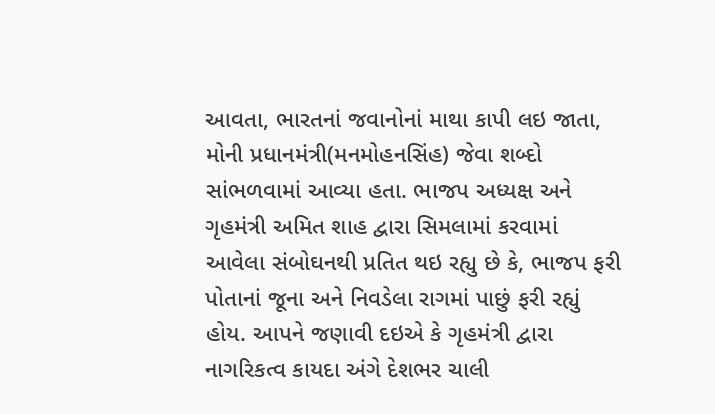આવતા, ભારતનાં જવાનોનાં માથા કાપી લઇ જાતા, મોની પ્રધાનમંત્રી(મનમોહનસિંહ) જેવા શબ્દો સાંભળવામાં આવ્યા હતા. ભાજપ અધ્યક્ષ અને ગૃહમંત્રી અમિત શાહ દ્વારા સિમલામાં કરવામાં આવેલા સંબોઘનથી પ્રતિત થઇ રહ્યુ છે કે, ભાજપ ફરી પોતાનાં જૂના અને નિવડેલા રાગમાં પાછું ફરી રહ્યું હોય. આપને જણાવી દઇએ કે ગૃહમંત્રી દ્વારા નાગરિકત્વ કાયદા અંગે દેશભર ચાલી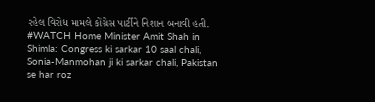રહેલ વિરોધ મામલે કોંગ્રેસ પાર્ટીને નિશાન બનાવી હતી.
#WATCH Home Minister Amit Shah in Shimla: Congress ki sarkar 10 saal chali, Sonia-Manmohan ji ki sarkar chali, Pakistan se har roz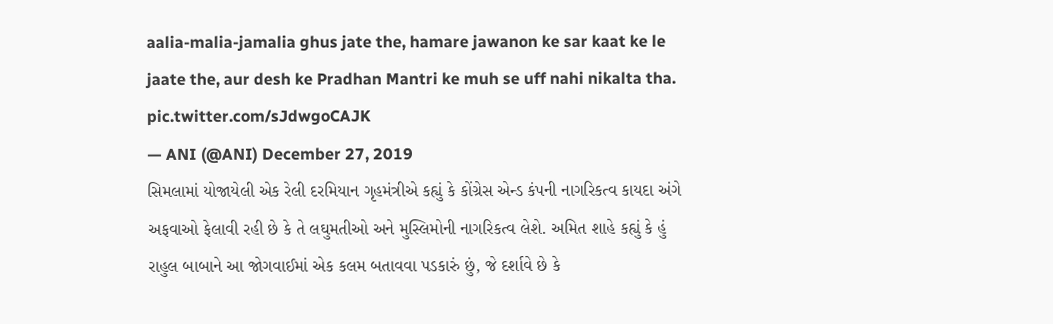aalia-malia-jamalia ghus jate the, hamare jawanon ke sar kaat ke le jaate the, aur desh ke Pradhan Mantri ke muh se uff nahi nikalta tha. pic.twitter.com/sJdwgoCAJK
— ANI (@ANI) December 27, 2019
સિમલામાં યોજાયેલી એક રેલી દરમિયાન ગૃહમંત્રીએ કહ્યું કે કોંગ્રેસ એન્ડ કંપની નાગરિકત્વ કાયદા અંગે અફવાઓ ફેલાવી રહી છે કે તે લઘુમતીઓ અને મુસ્લિમોની નાગરિકત્વ લેશે. અમિત શાહે કહ્યું કે હું રાહુલ બાબાને આ જોગવાઈમાં એક કલમ બતાવવા પડકારું છું, જે દર્શાવે છે કે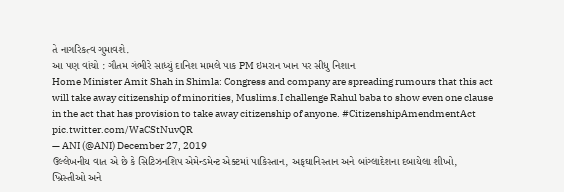તે નાગરિકત્વ ગુમાવશે.
આ પણ વાંચો : ગૌતમ ગંભીરે સાધ્યું દાનિશ મામલે પાક PM ઇમરાન ખાન પર સીધુ નિશાન
Home Minister Amit Shah in Shimla: Congress and company are spreading rumours that this act will take away citizenship of minorities, Muslims.I challenge Rahul baba to show even one clause in the act that has provision to take away citizenship of anyone. #CitizenshipAmendmentAct pic.twitter.com/WaCStNuvQR
— ANI (@ANI) December 27, 2019
ઉલ્લેખનીય વાત એ છે કે સિટિઝનશિપ એમેન્ડમેન્ટ એક્ટમાં પાકિસ્તાન, અફઘાનિસ્તાન અને બાંગ્લાદેશના દબાયેલા શીખો, ખ્રિસ્તીઓ અને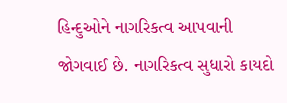હિન્દુઓને નાગરિકત્વ આપવાની જોગવાઈ છે. નાગરિકત્વ સુધારો કાયદો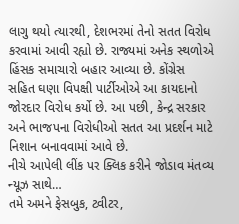લાગુ થયો ત્યારથી, દેશભરમાં તેનો સતત વિરોધ કરવામાં આવી રહ્યો છે. રાજ્યમાં અનેક સ્થળોએ હિંસક સમાચારો બહાર આવ્યા છે. કોંગ્રેસ સહિત ઘણા વિપક્ષી પાર્ટીઓએ આ કાયદાનો જોરદાર વિરોધ કર્યો છે. આ પછી, કેન્દ્ર સરકાર અને ભાજપના વિરોધીઓ સતત આ પ્રદર્શન માટે નિશાન બનાવવામાં આવે છે.
નીચે આપેલી લીંક પર ક્લિક કરીને જોડાવ મંતવ્ય ન્યૂઝ સાથે…
તમે અમને ફેસબુક, ટ્વીટર,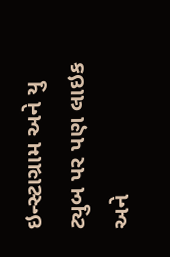ઇન્સ્ટાગ્રામ અને યુ ટ્યુબ પર પણ લાઇક અને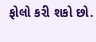ફોલો કરી શકો છો.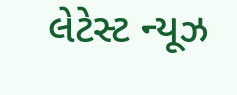લેટેસ્ટ ન્યૂઝ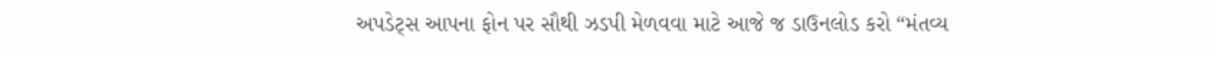અપડેટ્સ આપના ફોન પર સૌથી ઝડપી મેળવવા માટે આજે જ ડાઉનલોડ કરો “મંતવ્ય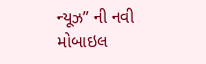ન્યૂઝ” ની નવી મોબાઇલ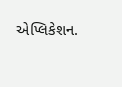એપ્લિકેશન.